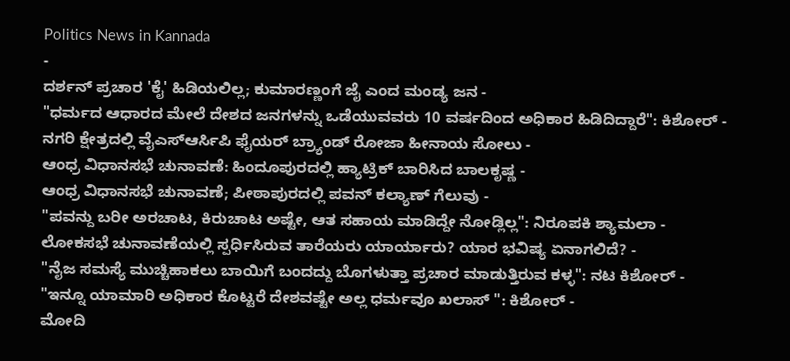Politics News in Kannada
-
ದರ್ಶನ್ ಪ್ರಚಾರ 'ಕೈ' ಹಿಡಿಯಲಿಲ್ಲ; ಕುಮಾರಣ್ಣಂಗೆ ಜೈ ಎಂದ ಮಂಡ್ಯ ಜನ -
"ಧರ್ಮದ ಆಧಾರದ ಮೇಲೆ ದೇಶದ ಜನಗಳನ್ನು ಒಡೆಯುವವರು 10 ವರ್ಷದಿಂದ ಅಧಿಕಾರ ಹಿಡಿದಿದ್ದಾರೆ": ಕಿಶೋರ್ -
ನಗರಿ ಕ್ಷೇತ್ರದಲ್ಲಿ ವೈಎಸ್ಆರ್ಸಿಪಿ ಫೈಯರ್ ಬ್ರ್ಯಾಂಡ್ ರೋಜಾ ಹೀನಾಯ ಸೋಲು -
ಆಂಧ್ರ ವಿಧಾನಸಭೆ ಚುನಾವಣೆ: ಹಿಂದೂಪುರದಲ್ಲಿ ಹ್ಯಾಟ್ರಿಕ್ ಬಾರಿಸಿದ ಬಾಲಕೃಷ್ಣ -
ಆಂಧ್ರ ವಿಧಾನಸಭೆ ಚುನಾವಣೆ; ಪೀಠಾಪುರದಲ್ಲಿ ಪವನ್ ಕಲ್ಯಾಣ್ ಗೆಲುವು -
"ಪವನ್ದು ಬರೀ ಅರಚಾಟ, ಕಿರುಚಾಟ ಅಷ್ಟೇ, ಆತ ಸಹಾಯ ಮಾಡಿದ್ದೇ ನೋಡ್ಲಿಲ್ಲ": ನಿರೂಪಕಿ ಶ್ಯಾಮಲಾ -
ಲೋಕಸಭೆ ಚುನಾವಣೆಯಲ್ಲಿ ಸ್ಪರ್ಧಿಸಿರುವ ತಾರೆಯರು ಯಾರ್ಯಾರು? ಯಾರ ಭವಿಷ್ಯ ಏನಾಗಲಿದೆ? -
"ನೈಜ ಸಮಸ್ಯೆ ಮುಚ್ಚಿಹಾಕಲು ಬಾಯಿಗೆ ಬಂದದ್ದು ಬೊಗಳುತ್ತಾ ಪ್ರಚಾರ ಮಾಡುತ್ತಿರುವ ಕಳ್ಳ": ನಟ ಕಿಶೋರ್ -
"ಇನ್ನೂ ಯಾಮಾರಿ ಅಧಿಕಾರ ಕೊಟ್ಟರೆ ದೇಶವಷ್ಟೇ ಅಲ್ಲ ಧರ್ಮವೂ ಖಲಾಸ್ ": ಕಿಶೋರ್ -
ಮೋದಿ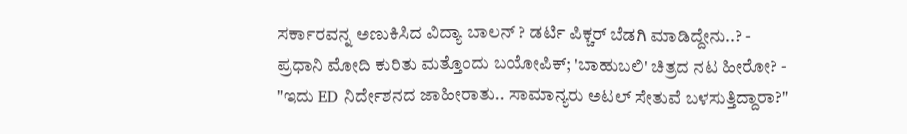ಸರ್ಕಾರವನ್ನ ಅಣುಕಿಸಿದ ವಿದ್ಯಾ ಬಾಲನ್ ? ಡರ್ಟಿ ಪಿಕ್ಚರ್ ಬೆಡಗಿ ಮಾಡಿದ್ದೇನು..? -
ಪ್ರಧಾನಿ ಮೋದಿ ಕುರಿತು ಮತ್ತೊಂದು ಬಯೋಪಿಕ್; 'ಬಾಹುಬಲಿ' ಚಿತ್ರದ ನಟ ಹೀರೋ? -
"ಇದು ED ನಿರ್ದೇಶನದ ಜಾಹೀರಾತು.. ಸಾಮಾನ್ಯರು ಅಟಲ್ ಸೇತುವೆ ಬಳಸುತ್ತಿದ್ದಾರಾ?"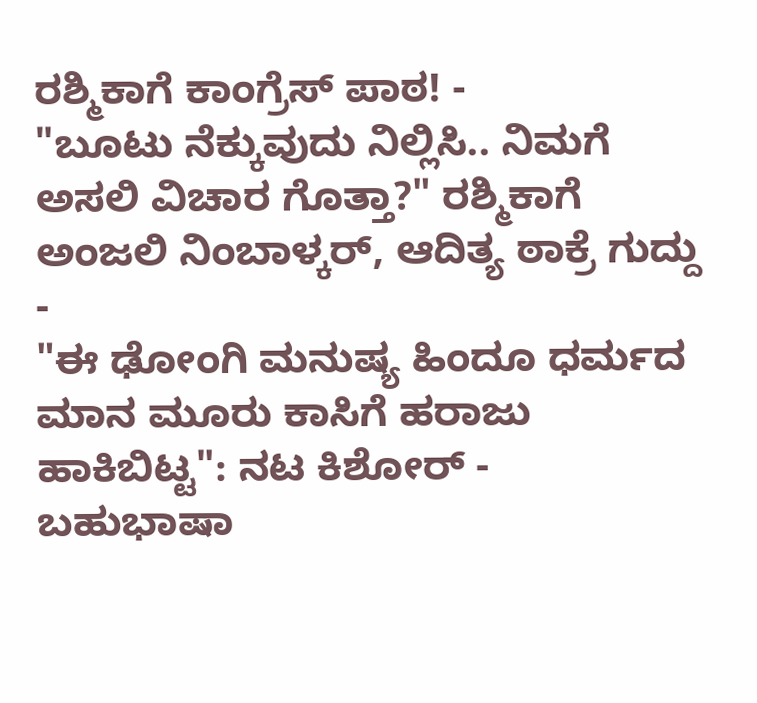ರಶ್ಮಿಕಾಗೆ ಕಾಂಗ್ರೆಸ್ ಪಾಠ! -
"ಬೂಟು ನೆಕ್ಕುವುದು ನಿಲ್ಲಿಸಿ.. ನಿಮಗೆ ಅಸಲಿ ವಿಚಾರ ಗೊತ್ತಾ?" ರಶ್ಮಿಕಾಗೆ ಅಂಜಲಿ ನಿಂಬಾಳ್ಕರ್, ಆದಿತ್ಯ ಠಾಕ್ರೆ ಗುದ್ದು -
"ಈ ಢೋಂಗಿ ಮನುಷ್ಯ ಹಿಂದೂ ಧರ್ಮದ ಮಾನ ಮೂರು ಕಾಸಿಗೆ ಹರಾಜು ಹಾಕಿಬಿಟ್ಟ": ನಟ ಕಿಶೋರ್ -
ಬಹುಭಾಷಾ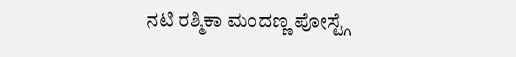ನಟಿ ರಶ್ಮಿಕಾ ಮಂದಣ್ಣ ಪೋಸ್ಟ್ಗೆ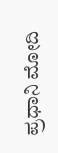ಪ್ರಧಾನಿ ಮೋದಿ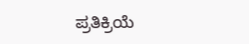ಪ್ರತಿಕ್ರಿಯೆ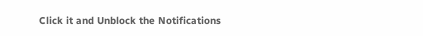Click it and Unblock the Notifications